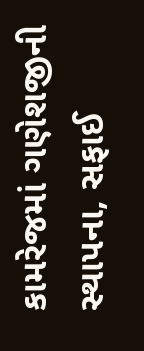કામરેજમાં ગણેશજીની સ્થાપના, સફાઈ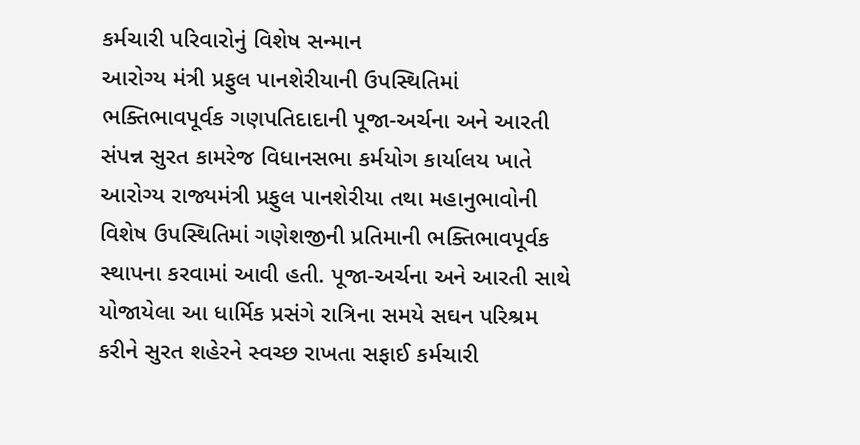કર્મચારી પરિવારોનું વિશેષ સન્માન
આરોગ્ય મંત્રી પ્રફુલ પાનશેરીયાની ઉપસ્થિતિમાં ભક્તિભાવપૂર્વક ગણપતિદાદાની પૂજા-અર્ચના અને આરતી સંપન્ન સુરત કામરેજ વિધાનસભા કર્મયોગ કાર્યાલય ખાતે આરોગ્ય રાજ્યમંત્રી પ્રફુલ પાનશેરીયા તથા મહાનુભાવોની વિશેષ ઉપસ્થિતિમાં ગણેશજીની પ્રતિમાની ભક્તિભાવપૂર્વક સ્થાપના કરવામાં આવી હતી. પૂજા-અર્ચના અને આરતી સાથે યોજાયેલા આ ધાર્મિક પ્રસંગે રાત્રિના સમયે સઘન પરિશ્રમ કરીને સુરત શહેરને સ્વચ્છ રાખતા સફાઈ કર્મચારી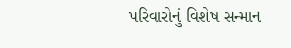પરિવારોનું વિશેષ સન્માન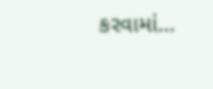કરવામાં…